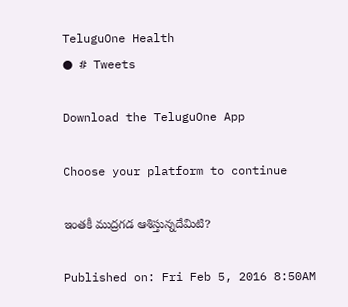TeluguOne Health
● # Tweets

Download the TeluguOne App

Choose your platform to continue

ఇంతకీ ముద్రగడ ఆశిస్తున్నదేమిటి?

Published on: Fri Feb 5, 2016 8:50AM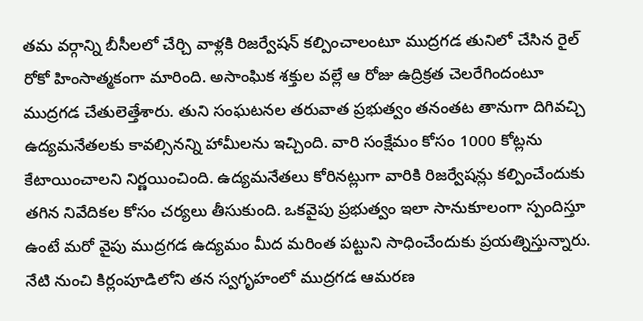తమ వర్గాన్ని బీసీలలో చేర్చి వాళ్లకి రిజర్వేషన్‌ కల్పించాలంటూ ముద్రగడ తునిలో చేసిన రైల్‌ రోకో హింసాత్మకంగా మారింది. అసాంఘిక శక్తుల వల్లే ఆ రోజు ఉద్రిక్రత చెలరేగిందంటూ ముద్రగడ చేతులెత్తేశారు. తుని సంఘటనల తరువాత ప్రభుత్వం తనంతట తానుగా దిగివచ్చి ఉద్యమనేతలకు కావల్సినన్ని హామీలను ఇచ్చింది. వారి సంక్షేమం కోసం 1000 కోట్లను కేటాయించాలని నిర్ణయించింది. ఉద్యమనేతలు కోరినట్లుగా వారికి రిజర్వేషన్లు కల్పించేందుకు తగిన నివేదికల కోసం చర్యలు తీసుకుంది. ఒకవైపు ప్రభుత్వం ఇలా సానుకూలంగా స్పందిస్తూ ఉంటే మరో వైపు ముద్రగడ ఉద్యమం మీద మరింత పట్టుని సాధించేందుకు ప్రయత్నిస్తున్నారు. నేటి నుంచి కిర్లంపూడిలోని తన స్వగృహంలో ముద్రగడ ఆమరణ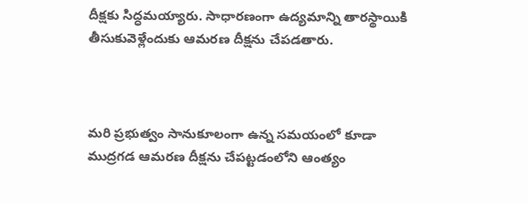దీక్షకు సిద్ధమయ్యారు. సాధారణంగా ఉద్యమాన్ని తారస్థాయికి తీసుకువెళ్లేందుకు ఆమరణ దీక్షను చేపడతారు.



మరి ప్రభుత్వం సానుకూలంగా ఉన్న సమయంలో కూడా ముద్రగడ ఆమరణ దీక్షను చేపట్టడంలోని ఆంత్యం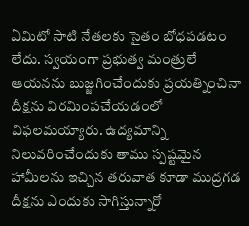ఏమిటో సాటి నేతలకు సైతం బోధపడటం లేదు. స్వయంగా ప్రభుత్వ మంత్రులే ఆయనను బుజ్జగించేందుకు ప్రయత్నించినా దీక్షను విరమింపచేయడంలో విఫలమయ్యారు. ఉద్యమాన్ని నిలువరించేందుకు తాము స్పష్టమైన హామీలను ఇచ్చిన తరువాత కూడా ముద్రగడ దీక్షను ఎందుకు సాగిస్తున్నారో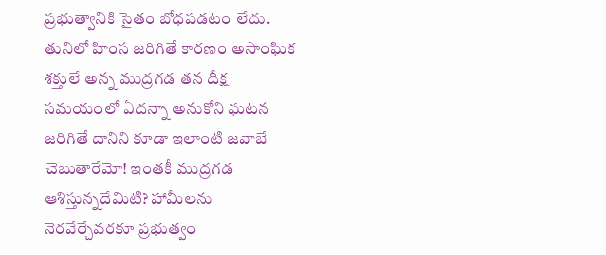ప్రభుత్వానికి సైతం బోధపడటం లేదు. తునిలో హింస జరిగితే కారణం అసాంఘిక శక్తులే అన్న ముద్రగడ తన దీక్ష సమయంలో ఏదన్నా అనుకోని ఘటన జరిగితే దానిని కూడా ఇలాంటి జవాబే చెబుతారేమో! ఇంతకీ ముద్రగడ ఆశిస్తున్నదేమిటి? హామీలను నెరవేర్చేవరకూ ప్రభుత్వం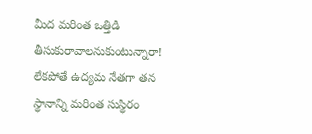మీద మరింత ఒత్తిడి తీసుకురావాలనుకుంటున్నారా! లేకపోతే ఉద్యమ నేతగా తన స్థానాన్ని మరింత సుస్థిరం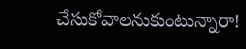చేసుకోవాలనుకుంటున్నారా!